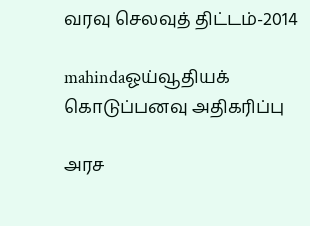வரவு செலவுத் திட்டம்-2014

mahindaஓய்வூதியக் கொடுப்பனவு அதிகரிப்பு

அரச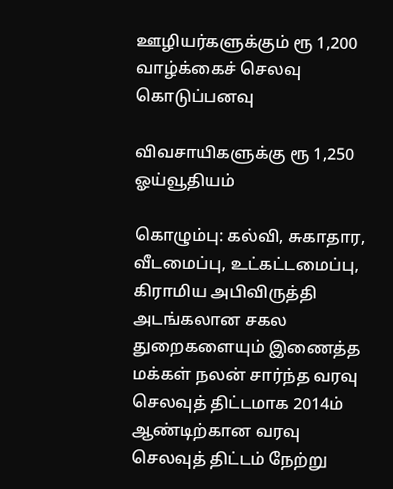ஊழியர்களுக்கும் ரூ 1,200 வாழ்க்கைச் செலவு கொடுப்பனவு

விவசாயிகளுக்கு ரூ 1,250 ஓய்வூதியம்

கொழும்பு: கல்வி, சுகாதார, வீடமைப்பு, உட்கட்டமைப்பு, கிராமிய அபிவிருத்தி அடங்கலான சகல துறைகளையும் இணைத்த மக்கள் நலன் சார்ந்த வரவு செலவுத் திட்டமாக 2014ம் ஆண்டிற்கான வரவு செலவுத் திட்டம் நேற்று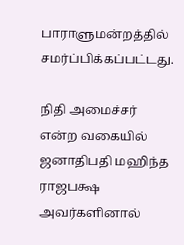பாராளுமன்றத்தில் சமர்ப்பிக்கப்பட்டது.

நிதி அமைச்சர் என்ற வகையில் ஜனாதிபதி மஹிந்த ராஜபக்ஷ அவர்களினால்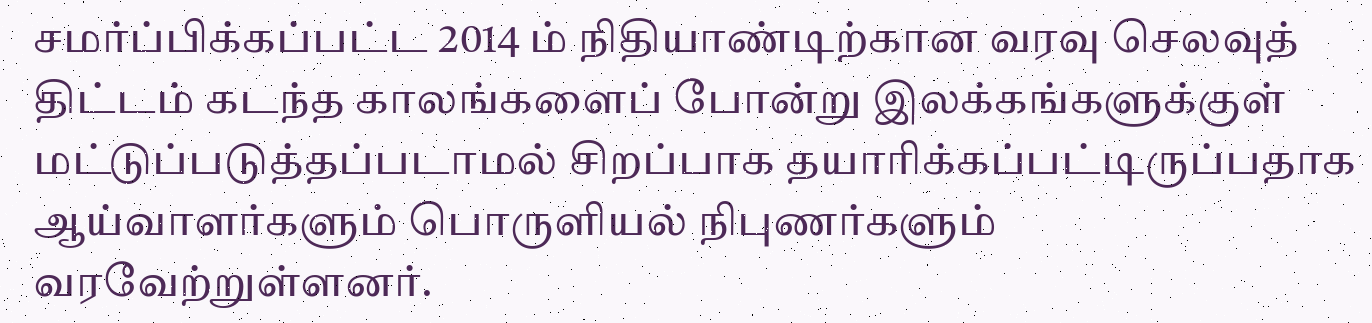சமர்ப்பிக்கப்பட்ட 2014 ம் நிதியாண்டிற்கான வரவு செலவுத் திட்டம் கடந்த காலங்களைப் போன்று இலக்கங்களுக்குள் மட்டுப்படுத்தப்படாமல் சிறப்பாக தயாரிக்கப்பட்டிருப்பதாக ஆய்வாளர்களும் பொருளியல் நிபுணர்களும் வரவேற்றுள்ளனர்.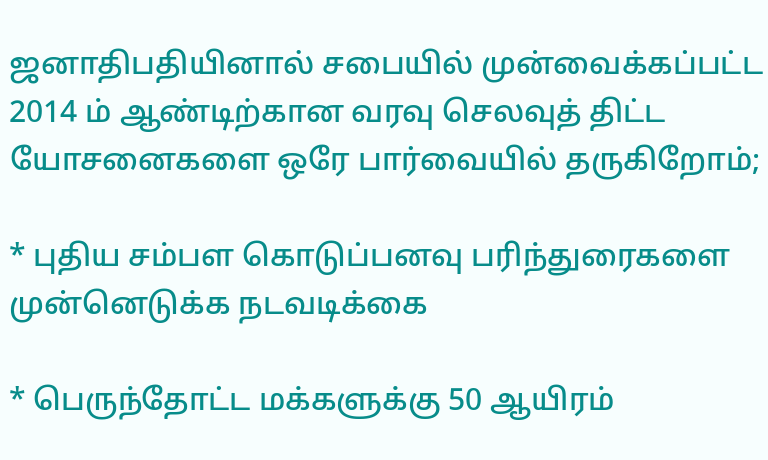ஜனாதிபதியினால் சபையில் முன்வைக்கப்பட்ட 2014 ம் ஆண்டிற்கான வரவு செலவுத் திட்ட யோசனைகளை ஒரே பார்வையில் தருகிறோம்;

* புதிய சம்பள கொடுப்பனவு பரிந்துரைகளை முன்னெடுக்க நடவடிக்கை

* பெருந்தோட்ட மக்களுக்கு 50 ஆயிரம்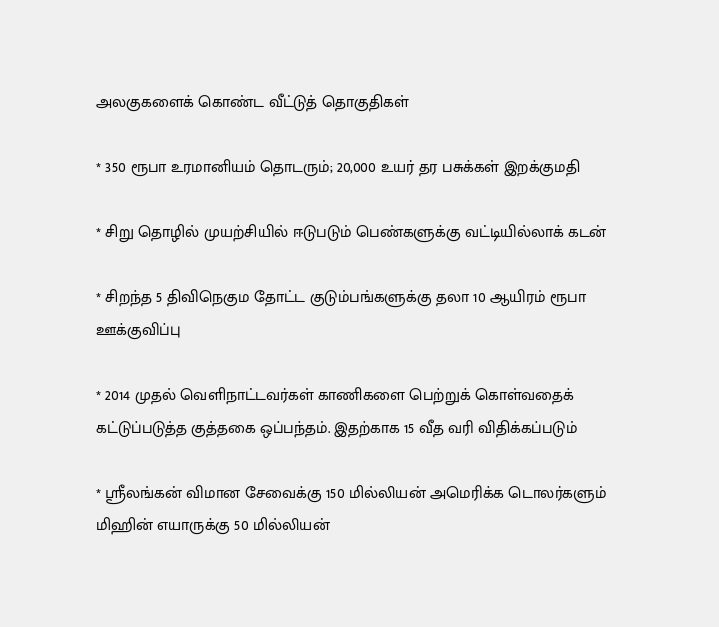அலகுகளைக் கொண்ட வீட்டுத் தொகுதிகள்

* 350 ரூபா உரமானியம் தொடரும்; 20,000 உயர் தர பசுக்கள் இறக்குமதி

* சிறு தொழில் முயற்சியில் ஈடுபடும் பெண்களுக்கு வட்டியில்லாக் கடன்

* சிறந்த 5 திவிநெகும தோட்ட குடும்பங்களுக்கு தலா 10 ஆயிரம் ரூபா ஊக்குவிப்பு

* 2014 முதல் வெளிநாட்டவர்கள் காணிகளை பெற்றுக் கொள்வதைக் கட்டுப்படுத்த குத்தகை ஒப்பந்தம். இதற்காக 15 வீத வரி விதிக்கப்படும்

* ஸ்ரீலங்கன் விமான சேவைக்கு 150 மில்லியன் அமெரிக்க டொலர்களும் மிஹின் எயாருக்கு 50 மில்லியன்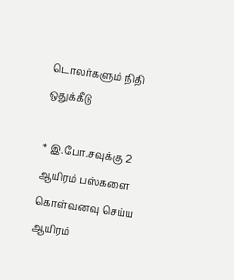டொலர்களும் நிதி ஒதுக்கீடு

* இ.போ.சவுக்கு 2 ஆயிரம் பஸ்களை கொள்வனவு செய்ய ஆயிரம்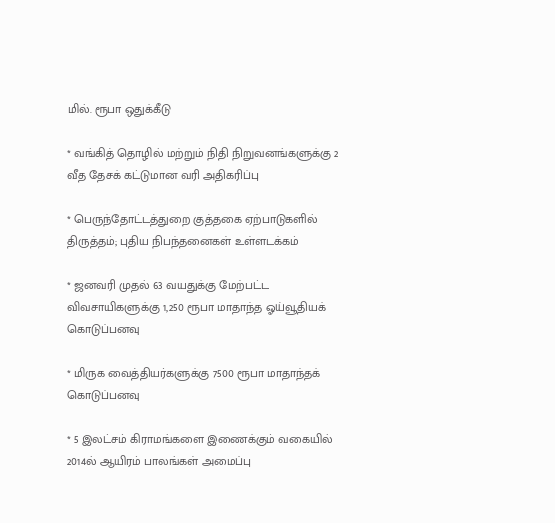மில். ரூபா ஒதுக்கீடு

* வங்கித் தொழில் மற்றும் நிதி நிறுவனங்களுக்கு 2 வீத தேசக் கட்டுமான வரி அதிகரிப்பு

* பெருந்தோட்டத்துறை குத்தகை ஏற்பாடுகளில் திருத்தம்; புதிய நிபந்தனைகள் உள்ளடக்கம்

* ஜனவரி முதல் 63 வயதுக்கு மேற்பட்ட விவசாயிகளுக்கு 1,250 ரூபா மாதாந்த ஓய்வூதியக் கொடுப்பனவு

* மிருக வைத்தியர்களுக்கு 7500 ரூபா மாதாந்தக் கொடுப்பனவு

* 5 இலட்சம் கிராமங்களை இணைக்கும் வகையில் 2014ல் ஆயிரம் பாலங்கள் அமைப்பு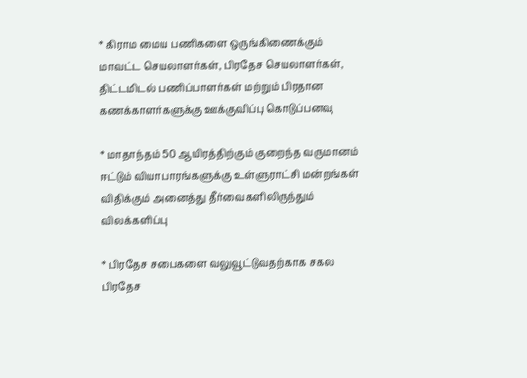* கிராம மைய பணிகளை ஒருங்கிணைக்கும் மாவட்ட செயலாளர்கள், பிரதேச செயலாளர்கள், திட்டமிடல் பணிப்பாளர்கள் மற்றும் பிரதான கணக்காளர்களுக்கு ஊக்குவிப்பு கொடுப்பனவு

* மாதாந்தம் 50 ஆயிரத்திற்கும் குறைந்த வருமானம் ஈட்டும் வியாபாரங்களுக்கு உள்ளுராட்சி மன்றங்கள் விதிக்கும் அனைத்து தீர்வைகளிலிருந்தும் விலக்களிப்பு

* பிரதேச சபைகளை வலுவூட்டுவதற்காக சகல பிரதேச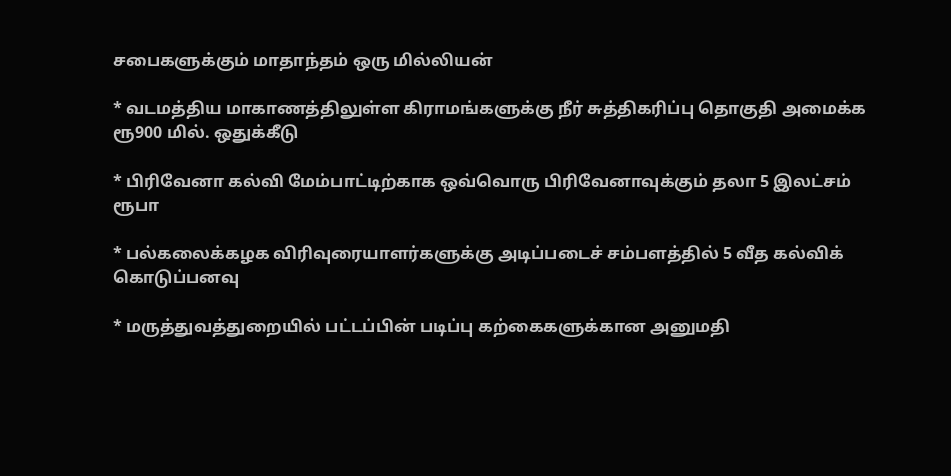சபைகளுக்கும் மாதாந்தம் ஒரு மில்லியன்

* வடமத்திய மாகாணத்திலுள்ள கிராமங்களுக்கு நீர் சுத்திகரிப்பு தொகுதி அமைக்க ரூ900 மில். ஒதுக்கீடு

* பிரிவேனா கல்வி மேம்பாட்டிற்காக ஒவ்வொரு பிரிவேனாவுக்கும் தலா 5 இலட்சம் ரூபா

* பல்கலைக்கழக விரிவுரையாளர்களுக்கு அடிப்படைச் சம்பளத்தில் 5 வீத கல்விக் கொடுப்பனவு

* மருத்துவத்துறையில் பட்டப்பின் படிப்பு கற்கைகளுக்கான அனுமதி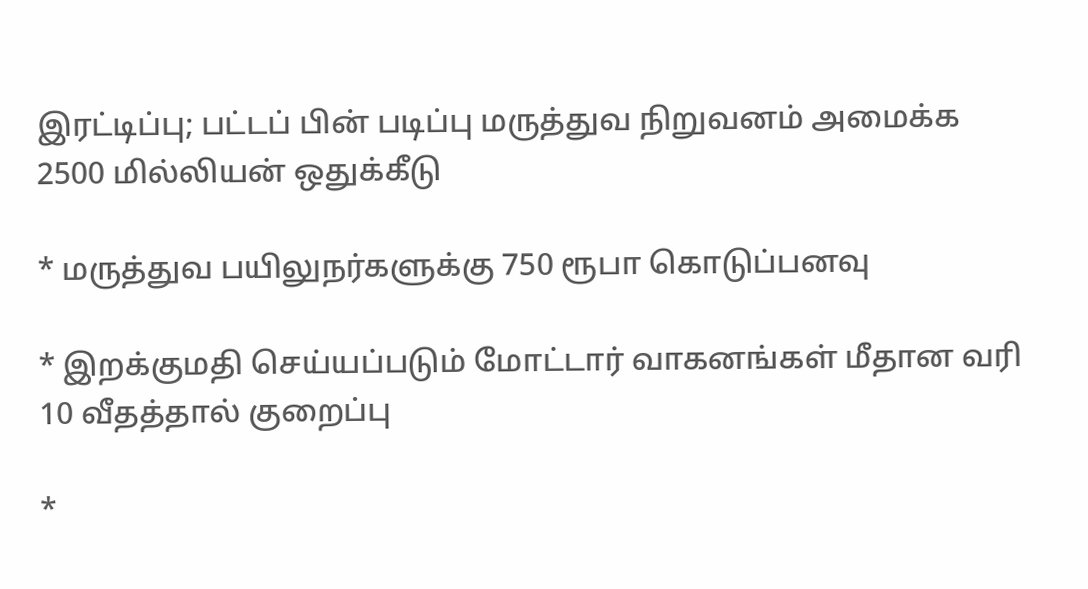இரட்டிப்பு; பட்டப் பின் படிப்பு மருத்துவ நிறுவனம் அமைக்க 2500 மில்லியன் ஒதுக்கீடு

* மருத்துவ பயிலுநர்களுக்கு 750 ரூபா கொடுப்பனவு

* இறக்குமதி செய்யப்படும் மோட்டார் வாகனங்கள் மீதான வரி 10 வீதத்தால் குறைப்பு

*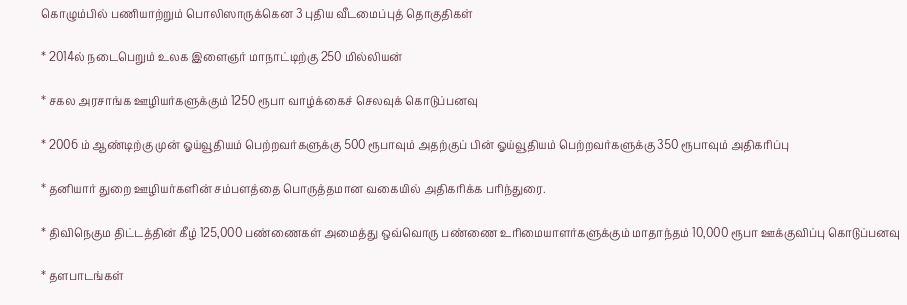கொழும்பில் பணியாற்றும் பொலிஸாருக்கென 3 புதிய வீடமைப்புத் தொகுதிகள்

* 2014ல் நடைபெறும் உலக இளைஞர் மாநாட்டிற்கு 250 மில்லியன்

* சகல அரசாங்க ஊழியர்களுக்கும் 1250 ரூபா வாழ்க்கைச் செலவுக் கொடுப்பனவு

* 2006 ம் ஆண்டிற்கு முன் ஓய்வூதியம் பெற்றவர்களுக்கு 500 ரூபாவும் அதற்குப் பின் ஓய்வூதியம் பெற்றவர்களுக்கு 350 ரூபாவும் அதிகரிப்பு

* தனியார் துறை ஊழியர்களின் சம்பளத்தை பொருத்தமான வகையில் அதிகரிக்க பரிந்துரை.

* திவிநெகும திட்டத்தின் கீழ் 125,000 பண்ணைகள் அமைத்து ஒவ்வொரு பண்ணை உரிமையாளர்களுக்கும் மாதாந்தம் 10,000 ரூபா ஊக்குவிப்பு கொடுப்பனவு

* தளபாடங்கள்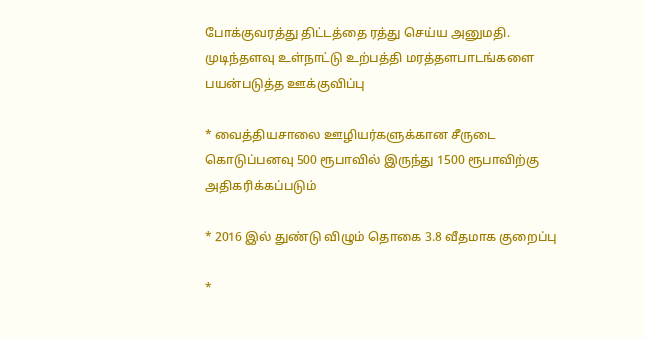போக்குவரத்து திட்டத்தை ரத்து செய்ய அனுமதி. முடிந்தளவு உள்நாட்டு உற்பத்தி மரத்தளபாடங்களை பயன்படுத்த ஊக்குவிப்பு

* வைத்தியசாலை ஊழியர்களுக்கான சீருடை கொடுப்பனவு 500 ரூபாவில் இருந்து 1500 ரூபாவிற்கு அதிகரிக்கப்படும்

* 2016 இல் துண்டு விழும் தொகை 3.8 வீதமாக குறைப்பு

*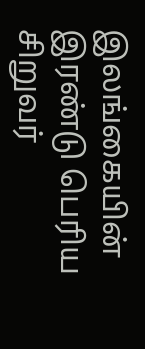இலங்கையின் இரண்டு பெரிய சிறுவர்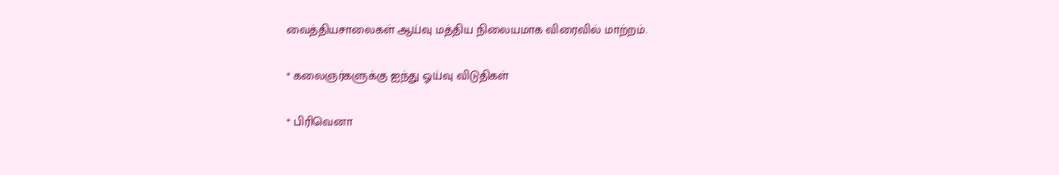வைத்தியசாலைகள் ஆய்வு மத்திய நிலையமாக விரைவில் மாற்றம்.

* கலைஞர்களுக்கு ஐந்து ஓய்வு விடுதிகள்

* பிரிவெனா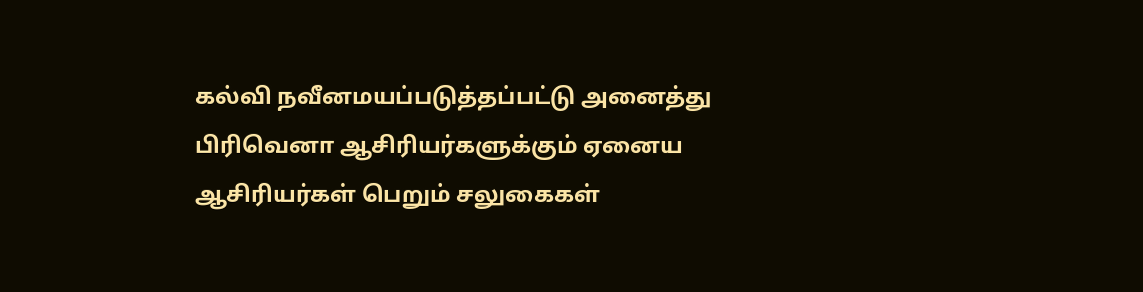கல்வி நவீனமயப்படுத்தப்பட்டு அனைத்து பிரிவெனா ஆசிரியர்களுக்கும் ஏனைய ஆசிரியர்கள் பெறும் சலுகைகள்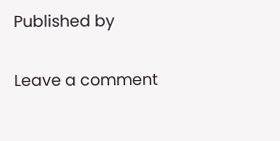Published by

Leave a comment